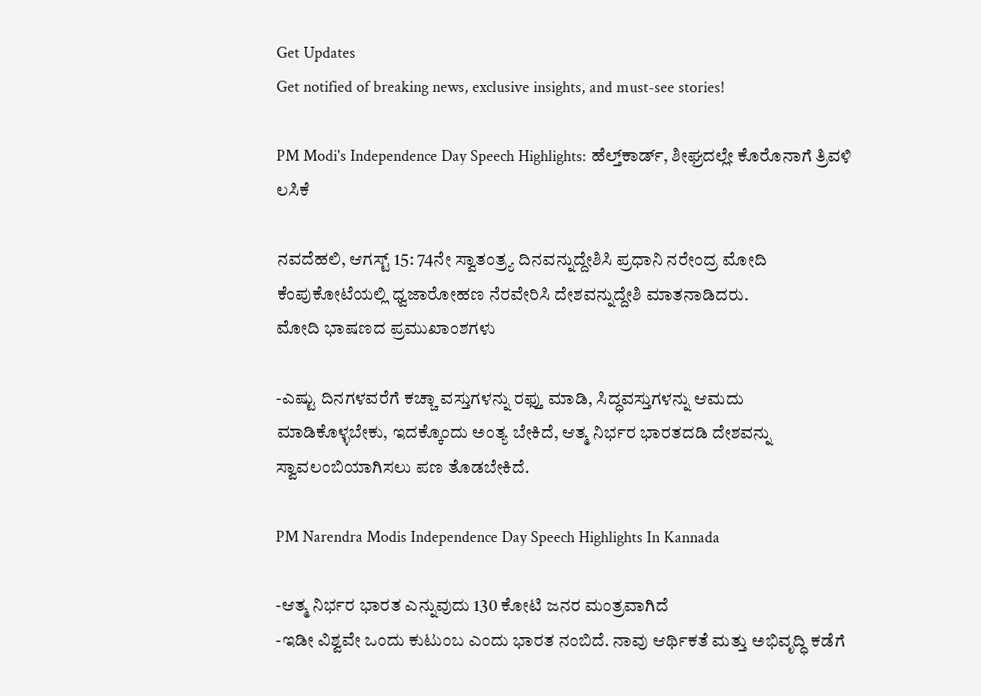Get Updates
Get notified of breaking news, exclusive insights, and must-see stories!

PM Modi's Independence Day Speech Highlights: ಹೆಲ್ತ್‌ಕಾರ್ಡ್, ಶೀಘ್ರದಲ್ಲೇ ಕೊರೊನಾಗೆ ತ್ರಿವಳಿ ಲಸಿಕೆ

ನವದೆಹಲಿ, ಆಗಸ್ಟ್ 15: 74ನೇ ಸ್ವಾತಂತ್ರ್ಯ ದಿನವನ್ನುದ್ದೇಶಿಸಿ ಪ್ರಧಾನಿ ನರೇಂದ್ರ ಮೋದಿ ಕೆಂಪುಕೋಟೆಯಲ್ಲಿ ಧ್ವಜಾರೋಹಣ ನೆರವೇರಿಸಿ ದೇಶವನ್ನುದ್ದೇಶಿ ಮಾತನಾಡಿದರು.
ಮೋದಿ ಭಾಷಣದ ಪ್ರಮುಖಾಂಶಗಳು

-ಎಷ್ಟು ದಿನಗಳವರೆಗೆ ಕಚ್ಚಾ ವಸ್ತುಗಳನ್ನು ರಫ್ತು ಮಾಡಿ, ಸಿದ್ಧವಸ್ತುಗಳನ್ನು ಆಮದು ಮಾಡಿಕೊಳ್ಳಬೇಕು, ಇದಕ್ಕೊಂದು ಅಂತ್ಯ ಬೇಕಿದೆ, ಆತ್ಮ ನಿರ್ಭರ ಭಾರತದಡಿ ದೇಶವನ್ನು ಸ್ವಾವಲಂಬಿಯಾಗಿಸಲು ಪಣ ತೊಡಬೇಕಿದೆ.

PM Narendra Modis Independence Day Speech Highlights In Kannada

-ಆತ್ಮ ನಿರ್ಭರ ಭಾರತ ಎನ್ನುವುದು 130 ಕೋಟಿ ಜನರ ಮಂತ್ರವಾಗಿದೆ
-ಇಡೀ ವಿಶ್ವವೇ ಒಂದು ಕುಟುಂಬ ಎಂದು ಭಾರತ ನಂಬಿದೆ. ನಾವು ಆರ್ಥಿಕತೆ ಮತ್ತು ಅಭಿವೃದ್ಧಿ ಕಡೆಗೆ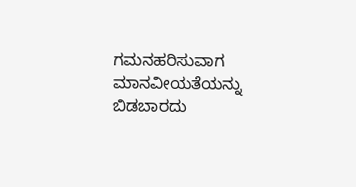ಗಮನಹರಿಸುವಾಗ ಮಾನವೀಯತೆಯನ್ನು ಬಿಡಬಾರದು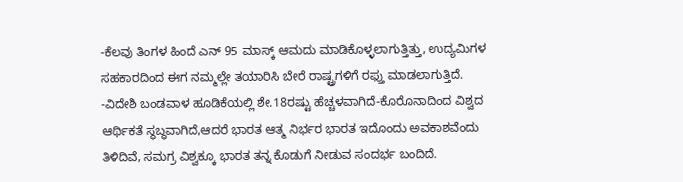-ಕೆಲವು ತಿಂಗಳ ಹಿಂದೆ ಎನ್ 95 ಮಾಸ್ಕ್ ಆಮದು ಮಾಡಿಕೊಳ್ಳಲಾಗುತ್ತಿತ್ತು, ಉದ್ಯಮಿಗಳ ಸಹಕಾರದಿಂದ ಈಗ ನಮ್ಮಲ್ಲೇ ತಯಾರಿಸಿ ಬೇರೆ ರಾಷ್ಟ್ರಗಳಿಗೆ ರಫ್ತು ಮಾಡಲಾಗುತ್ತಿದೆ.
-ವಿದೇಶಿ ಬಂಡವಾಳ ಹೂಡಿಕೆಯಲ್ಲಿ ಶೇ.18ರಷ್ಟು ಹೆಚ್ಚಳವಾಗಿದೆ-ಕೊರೊನಾದಿಂದ ವಿಶ್ವದ ಆರ್ಥಿಕತೆ ಸ್ಥಬ್ಧವಾಗಿದೆ,ಆದರೆ ಭಾರತ ಆತ್ಮ ನಿರ್ಭರ ಭಾರತ ಇದೊಂದು ಅವಕಾಶವೆಂದು ತಿಳಿದಿವೆ, ಸಮಗ್ರ ವಿಶ್ವಕ್ಕೂ ಭಾರತ ತನ್ನ ಕೊಡುಗೆ ನೀಡುವ ಸಂದರ್ಭ ಬಂದಿದೆ.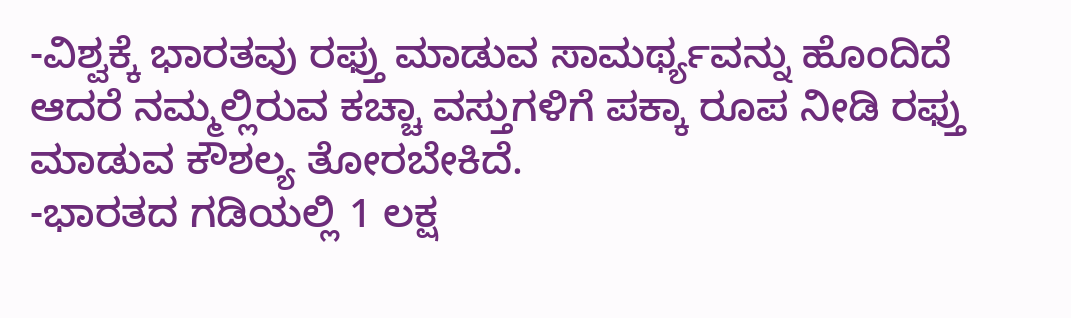-ವಿಶ್ವಕ್ಕೆ ಭಾರತವು ರಫ್ತು ಮಾಡುವ ಸಾಮರ್ಥ್ಯವನ್ನು ಹೊಂದಿದೆ ಆದರೆ ನಮ್ಮಲ್ಲಿರುವ ಕಚ್ಚಾ ವಸ್ತುಗಳಿಗೆ ಪಕ್ಕಾ ರೂಪ ನೀಡಿ ರಫ್ತು ಮಾಡುವ ಕೌಶಲ್ಯ ತೋರಬೇಕಿದೆ.
-ಭಾರತದ ಗಡಿಯಲ್ಲಿ 1 ಲಕ್ಷ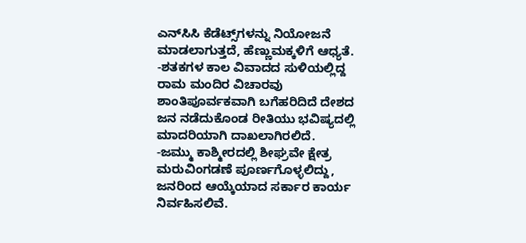ಎನ್‌ಸಿಸಿ ಕೆಡೆಟ್ಸ್‌ಗಳನ್ನು ನಿಯೋಜನೆ ಮಾಡಲಾಗುತ್ತದೆ, ಹೆಣ್ಣುಮಕ್ಕಳಿಗೆ ಆಧ್ಯತೆ.
-ಶತಕಗಳ ಕಾಲ ವಿವಾದದ ಸುಳಿಯಲ್ಲಿದ್ದ ರಾಮ ಮಂದಿರ ವಿಚಾರವು ಶಾಂತಿಪೂರ್ವಕವಾಗಿ ಬಗೆಹರಿದಿದೆ ದೇಶದ ಜನ ನಡೆದುಕೊಂಡ ರೀತಿಯು ಭವಿಷ್ಯದಲ್ಲಿ ಮಾದರಿಯಾಗಿ ದಾಖಲಾಗಿರಲಿದೆ.
-ಜಮ್ಮು ಕಾಶ್ಮೀರದಲ್ಲಿ ಶೀಘ್ರವೇ ಕ್ಷೇತ್ರ ಮರುವಿಂಗಡಣೆ ಪೂರ್ಣಗೊಳ್ಳಲಿದ್ದು, ಜನರಿಂದ ಆಯ್ಕೆಯಾದ ಸರ್ಕಾರ ಕಾರ್ಯ ನಿರ್ವಹಿಸಲಿವೆ.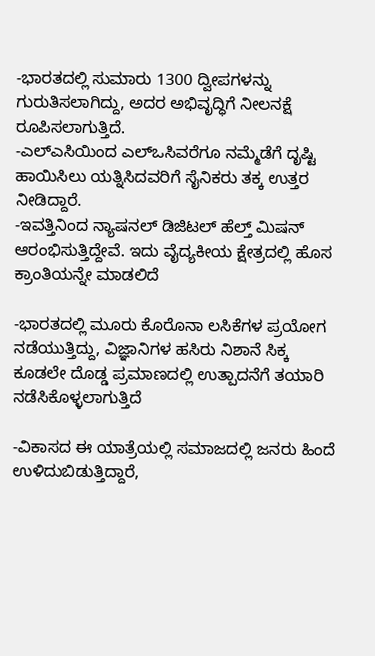-ಭಾರತದಲ್ಲಿ ಸುಮಾರು 1300 ದ್ವೀಪಗಳನ್ನು ಗುರುತಿಸಲಾಗಿದ್ದು, ಅದರ ಅಭಿವೃದ್ಧಿಗೆ ನೀಲನಕ್ಷೆ ರೂಪಿಸಲಾಗುತ್ತಿದೆ.
-ಎಲ್‌ಎಸಿಯಿಂದ ಎಲ್‌ಒಸಿವರೆಗೂ ನಮ್ಮೆಡೆಗೆ ದೃಷ್ಟಿ ಹಾಯಿಸಿಲು ಯತ್ನಿಸಿದವರಿಗೆ ಸೈನಿಕರು ತಕ್ಕ ಉತ್ತರ ನೀಡಿದ್ದಾರೆ.
-ಇವತ್ತಿನಿಂದ ನ್ಯಾಷನಲ್ ಡಿಜಿಟಲ್ ಹೆಲ್ತ್ ಮಿಷನ್ ಆರಂಭಿಸುತ್ತಿದ್ದೇವೆ. ಇದು ವೈದ್ಯಕೀಯ ಕ್ಷೇತ್ರದಲ್ಲಿ ಹೊಸ ಕ್ರಾಂತಿಯನ್ನೇ ಮಾಡಲಿದೆ

-ಭಾರತದಲ್ಲಿ ಮೂರು ಕೊರೊನಾ ಲಸಿಕೆಗಳ ಪ್ರಯೋಗ ನಡೆಯುತ್ತಿದ್ದು, ವಿಜ್ಞಾನಿಗಳ ಹಸಿರು ನಿಶಾನೆ ಸಿಕ್ಕ ಕೂಡಲೇ ದೊಡ್ಡ ಪ್ರಮಾಣದಲ್ಲಿ ಉತ್ಪಾದನೆಗೆ ತಯಾರಿ ನಡೆಸಿಕೊಳ್ಳಲಾಗುತ್ತಿದೆ

-ವಿಕಾಸದ ಈ ಯಾತ್ರೆಯಲ್ಲಿ ಸಮಾಜದಲ್ಲಿ ಜನರು ಹಿಂದೆ ಉಳಿದುಬಿಡುತ್ತಿದ್ದಾರೆ,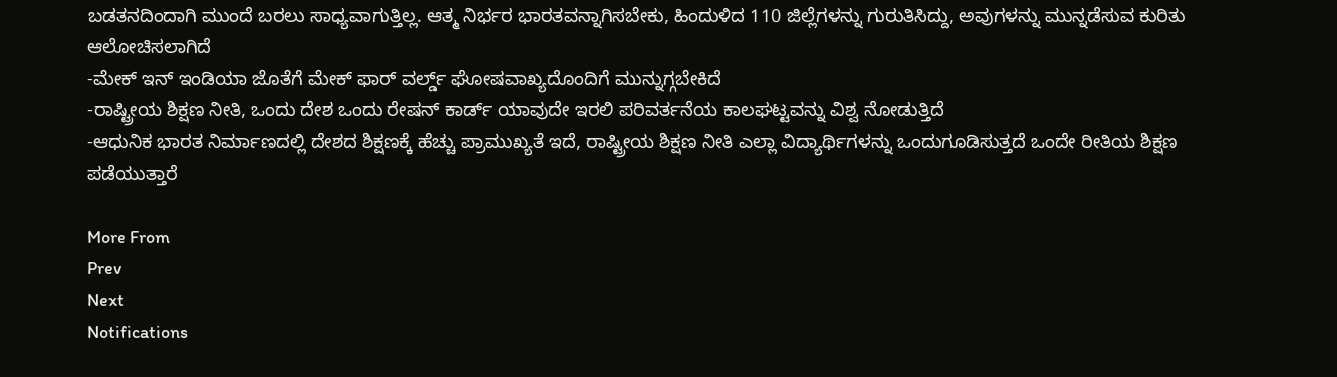ಬಡತನದಿಂದಾಗಿ ಮುಂದೆ ಬರಲು ಸಾಧ್ಯವಾಗುತ್ತಿಲ್ಲ. ಆತ್ಮ ನಿರ್ಭರ ಭಾರತವನ್ನಾಗಿಸಬೇಕು, ಹಿಂದುಳಿದ 110 ಜಿಲ್ಲೆಗಳನ್ನು ಗುರುತಿಸಿದ್ದು, ಅವುಗಳನ್ನು ಮುನ್ನಡೆಸುವ ಕುರಿತು ಆಲೋಚಿಸಲಾಗಿದೆ
-ಮೇಕ್ ಇನ್ ಇಂಡಿಯಾ ಜೊತೆಗೆ ಮೇಕ್‌ ಫಾರ್ ವರ್ಲ್ಡ್ ಘೋಷವಾಖ್ಯದೊಂದಿಗೆ ಮುನ್ನುಗ್ಗಬೇಕಿದೆ
-ರಾಷ್ಟ್ರೀಯ ಶಿಕ್ಷಣ ನೀತಿ, ಒಂದು ದೇಶ ಒಂದು ರೇಷನ್ ಕಾರ್ಡ್ ಯಾವುದೇ ಇರಲಿ ಪರಿವರ್ತನೆಯ ಕಾಲಘಟ್ಟವನ್ನು ವಿಶ್ವ ನೋಡುತ್ತಿದೆ
-ಆಧುನಿಕ ಭಾರತ ನಿರ್ಮಾಣದಲ್ಲಿ ದೇಶದ ಶಿಕ್ಷಣಕ್ಕೆ ಹೆಚ್ಚು ಪ್ರಾಮುಖ್ಯತೆ ಇದೆ, ರಾಷ್ಟ್ರೀಯ ಶಿಕ್ಷಣ ನೀತಿ ಎಲ್ಲಾ ವಿದ್ಯಾರ್ಥಿಗಳನ್ನು ಒಂದುಗೂಡಿಸುತ್ತದೆ ಒಂದೇ ರೀತಿಯ ಶಿಕ್ಷಣ ಪಡೆಯುತ್ತಾರೆ

More From
Prev
Next
Notifications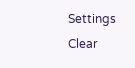Settings
Clear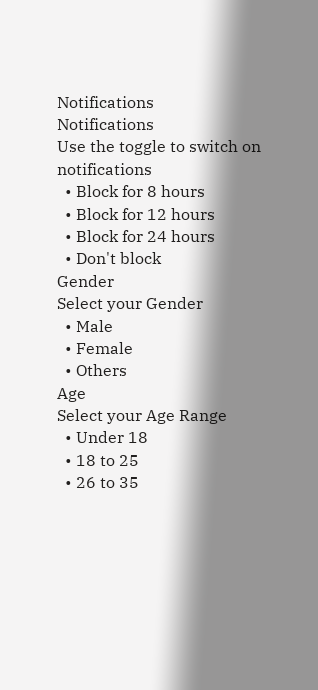Notifications
Notifications
Use the toggle to switch on notifications
  • Block for 8 hours
  • Block for 12 hours
  • Block for 24 hours
  • Don't block
Gender
Select your Gender
  • Male
  • Female
  • Others
Age
Select your Age Range
  • Under 18
  • 18 to 25
  • 26 to 35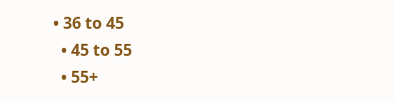• 36 to 45
  • 45 to 55
  • 55+